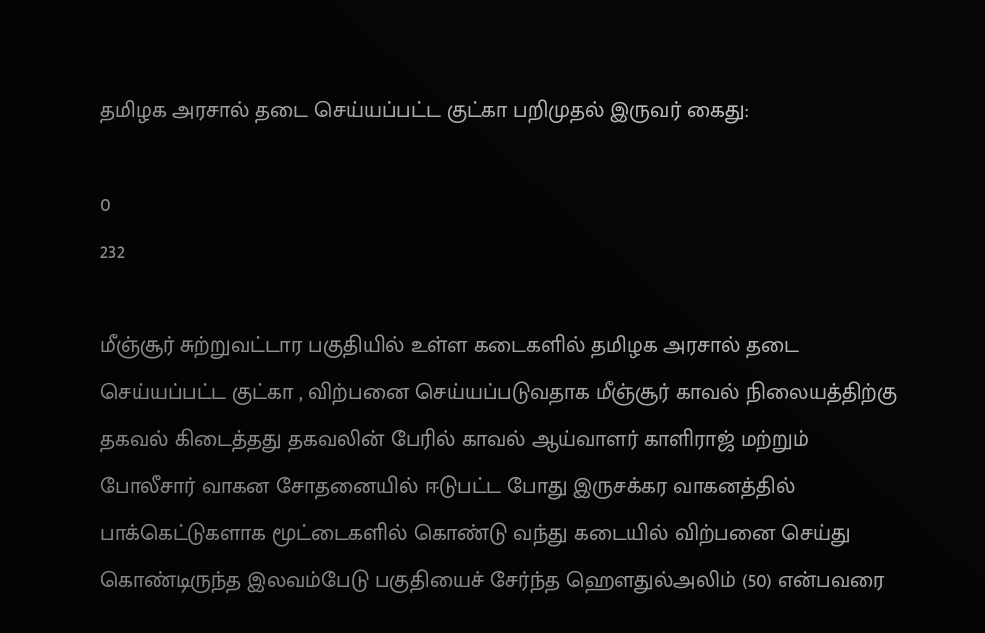தமிழக அரசால் தடை செய்யப்பட்ட குட்கா பறிமுதல் இருவர் கைது:

0
232

மீஞ்சூர் சுற்றுவட்டார பகுதியில் உள்ள கடைகளில் தமிழக அரசால் தடை செய்யப்பட்ட குட்கா , விற்பனை செய்யப்படுவதாக மீஞ்சூர் காவல் நிலையத்திற்கு தகவல் கிடைத்தது தகவலின் பேரில் காவல் ஆய்வாளர் காளிராஜ் மற்றும் போலீசார் வாகன சோதனையில் ஈடுபட்ட போது இருசக்கர வாகனத்தில் பாக்கெட்டுகளாக மூட்டைகளில் கொண்டு வந்து கடையில் விற்பனை செய்து கொண்டிருந்த இலவம்பேடு பகுதியைச் சேர்ந்த ஹௌதுல்அலிம் (50) என்பவரை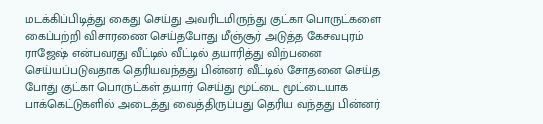மடக்கிப்பிடித்து கைது செய்து அவரிடமிருந்து குட்கா பொருட்களை கைப்பற்றி விசாரணை செய்தபோது மீஞ்சூர் அடுத்த கேசவபுரம் ராஜேஷ் என்பவரது வீட்டில் வீட்டில் தயாரித்து விற்பனை செய்யப்படுவதாக தெரியவந்தது பின்னர் வீட்டில் சோதனை செய்த போது குட்கா பொருட்கள் தயார் செய்து மூட்டை மூட்டையாக பாக்கெட்டுகளில் அடைத்து வைத்திருப்பது தெரிய வந்தது பின்னர்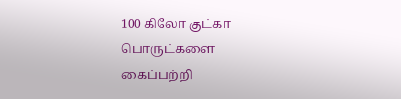100 கிலோ குட்கா பொருட்களை கைப்பற்றி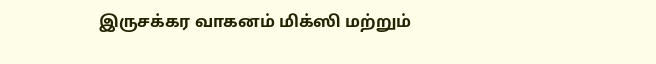இருசக்கர வாகனம் மிக்ஸி மற்றும்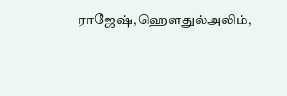ராஜேஷ்,ஹௌதுல்அலிம்,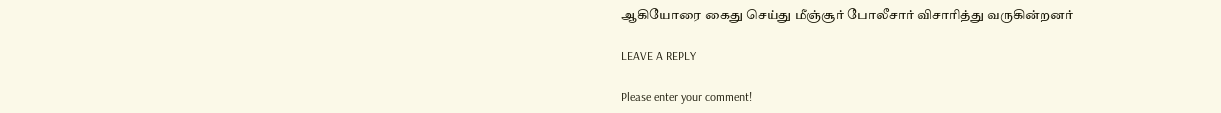ஆகியோரை கைது செய்து மீஞ்சூர் போலீசார் விசாரித்து வருகின்றனர்

LEAVE A REPLY

Please enter your comment!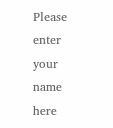Please enter your name here